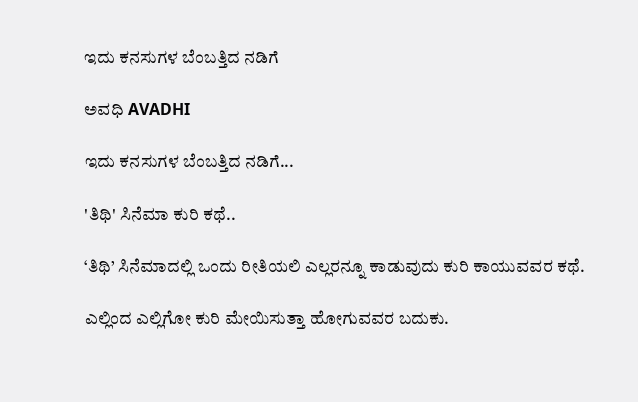ಇದು ಕನಸುಗಳ ಬೆಂಬತ್ತಿದ ನಡಿಗೆ‍

ಅವಧಿ AVADHI

ಇದು ಕನಸುಗಳ ಬೆಂಬತ್ತಿದ ನಡಿಗೆ...

'ತಿಥಿ' ಸಿನೆಮಾ ಕುರಿ ಕಥೆ..

‘ತಿಥಿ’ ಸಿನೆಮಾದಲ್ಲಿ ಒಂದು ರೀತಿಯಲಿ ಎಲ್ಲರನ್ನೂ ಕಾಡುವುದು ಕುರಿ ಕಾಯುವವರ ಕಥೆ.

ಎಲ್ಲಿಂದ ಎಲ್ಲಿಗೋ ಕುರಿ ಮೇಯಿಸುತ್ತಾ ಹೋಗುವವರ ಬದುಕು.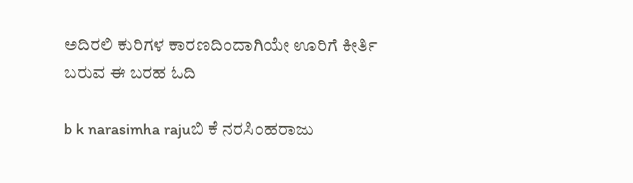ಅದಿರಲಿ ಕುರಿಗಳ ಕಾರಣದಿಂದಾಗಿಯೇ ಊರಿಗೆ ಕೀರ್ತಿ ಬರುವ ಈ ಬರಹ ಓದಿ

b k narasimha rajuಬಿ ಕೆ ನರಸಿಂಹರಾಜು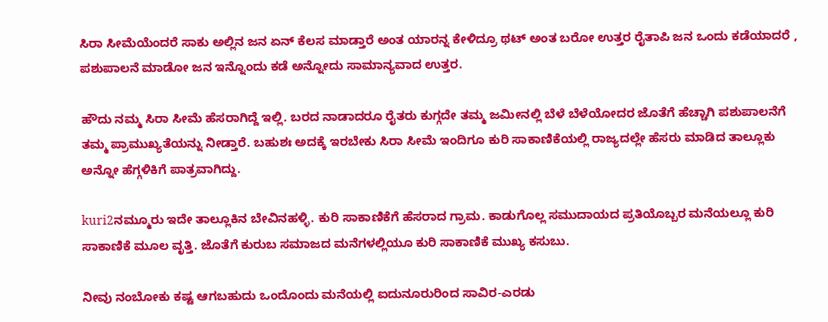ಸಿರಾ ಸೀಮೆಯೆಂದರೆ ಸಾಕು ಅಲ್ಲಿನ ಜನ ಏನ್ ಕೆಲಸ ಮಾಡ್ತಾರೆ ಅಂತ ಯಾರನ್ನ ಕೇಳಿದ್ರೂ ಥಟ್ ಅಂತ ಬರೋ ಉತ್ತರ ರೈತಾಪಿ ಜನ ಒಂದು ಕಡೆಯಾದರೆ , ಪಶುಪಾಲನೆ ಮಾಡೋ ಜನ ಇನ್ನೊಂದು ಕಡೆ ಅನ್ನೋದು ಸಾಮಾನ್ಯವಾದ ಉತ್ತರ.

ಹೌದು ನಮ್ಮ ಸಿರಾ ಸೀಮೆ ಹೆಸರಾಗಿದ್ದೆ ಇಲ್ಲಿ. ಬರದ ನಾಡಾದರೂ ರೈತರು ಕುಗ್ಗದೇ ತಮ್ಮ ಜಮೀನಲ್ಲಿ ಬೆಳೆ ಬೆಳೆಯೋದರ ಜೊತೆಗೆ ಹೆಚ್ಚಾಗಿ ಪಶುಪಾಲನೆಗೆ ತಮ್ಮ ಪ್ರಾಮುಖ್ಯತೆಯನ್ನು ನೀಡ್ತಾರೆ. ಬಹುಶಃ ಅದಕ್ಕೆ ಇರಬೇಕು ಸಿರಾ ಸೀಮೆ ಇಂದಿಗೂ ಕುರಿ ಸಾಕಾಣಿಕೆಯಲ್ಲಿ ರಾಜ್ಯದಲ್ಲೇ ಹೆಸರು ಮಾಡಿದ ತಾಲ್ಲೂಕು ಅನ್ನೋ ಹೆಗ್ಗಳಿಕಿಗೆ ಪಾತ್ರವಾಗಿದ್ದು.

kuri2ನಮ್ಮೂರು ಇದೇ ತಾಲ್ಲೂಕಿನ ಬೇವಿನಹಳ್ಳಿ. ಕುರಿ ಸಾಕಾಣಿಕೆಗೆ ಹೆಸರಾದ ಗ್ರಾಮ. ಕಾಡುಗೊಲ್ಲ ಸಮುದಾಯದ ಪ್ರತಿಯೊಬ್ಬರ ಮನೆಯಲ್ಲೂ ಕುರಿ ಸಾಕಾಣಿಕೆ ಮೂಲ ವೃತ್ತಿ. ಜೊತೆಗೆ ಕುರುಬ ಸಮಾಜದ ಮನೆಗಳಲ್ಲಿಯೂ ಕುರಿ ಸಾಕಾಣಿಕೆ ಮುಖ್ಯ ಕಸುಬು.

ನೀವು ನಂಬೋಕು ಕಷ್ಟ ಆಗಬಹುದು ಒಂದೊಂದು ಮನೆಯಲ್ಲಿ ಐದುನೂರುರಿಂದ ಸಾವಿರ-ಎರಡು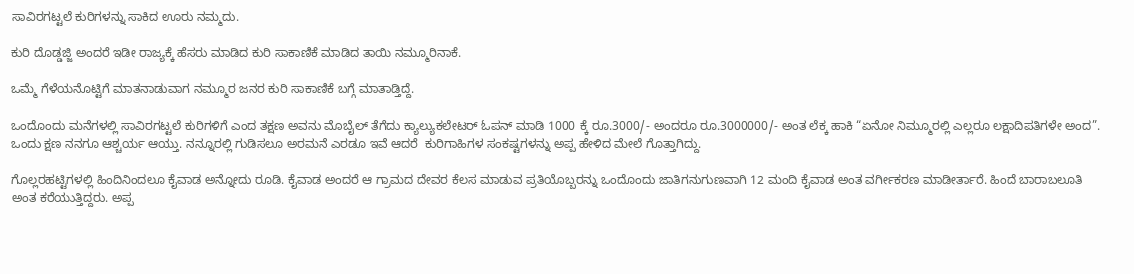ಸಾವಿರಗಟ್ಟಲೆ ಕುರಿಗಳನ್ನು ಸಾಕಿದ ಊರು ನಮ್ಮದು.

ಕುರಿ ದೊಡ್ಡಜ್ಜಿ ಅಂದರೆ ಇಡೀ ರಾಜ್ಯಕ್ಕೆ ಹೆಸರು ಮಾಡಿದ ಕುರಿ ಸಾಕಾಣಿಕೆ ಮಾಡಿದ ತಾಯಿ ನಮ್ಮೂರಿನಾಕೆ.

ಒಮ್ಮೆ ಗೆಳೆಯನೊಟ್ಟಿಗೆ ಮಾತನಾಡುವಾಗ ನಮ್ಮೂರ ಜನರ ಕುರಿ ಸಾಕಾಣಿಕೆ ಬಗ್ಗೆ ಮಾತಾಡ್ತಿದ್ದೆ.

ಒಂದೊಂದು ಮನೆಗಳಲ್ಲಿ ಸಾವಿರಗಟ್ಟಲೆ ಕುರಿಗಳಿಗೆ ಎಂದ ತಕ್ಷಣ ಅವನು ಮೊಬೈಲ್ ತೆಗೆದು ಕ್ಯಾಲ್ಯುಕಲೇಟರ್ ಓಪನ್ ಮಾಡಿ 1000 ಕ್ಕೆ ರೂ.3000/- ಅಂದರೂ ರೂ.3000000/- ಅಂತ ಲೆಕ್ಕ ಹಾಕಿ “ಏನೋ ನಿಮ್ಮೂರಲ್ಲಿ ಎಲ್ಲರೂ ಲಕ್ಷಾದಿಪತಿಗಳೇ ಅಂದ”.
ಒಂದು ಕ್ಷಣ ನನಗೂ ಆಶ್ಚರ್ಯ ಆಯ್ತು. ನನ್ನೂರಲ್ಲಿ ಗುಡಿಸಲೂ ಅರಮನೆ ಎರಡೂ ಇವೆ ಆದರೆ  ಕುರಿಗಾಹಿಗಳ ಸಂಕಷ್ಟಗಳನ್ನು ಅಪ್ಪ ಹೇಳಿದ ಮೇಲೆ ಗೊತ್ತಾಗಿದ್ದು.

ಗೊಲ್ಲರಹಟ್ಟಿಗಳಲ್ಲಿ ಹಿಂದಿನಿಂದಲೂ ಕೈವಾಡ ಅನ್ನೋದು ರೂಡಿ. ಕೈವಾಡ ಅಂದರೆ ಆ ಗ್ರಾಮದ ದೇವರ ಕೆಲಸ ಮಾಡುವ ಪ್ರತಿಯೊಬ್ಬರನ್ನು ಒಂದೊಂದು ಜಾತಿಗನುಗುಣವಾಗಿ 12 ಮಂದಿ ಕೈವಾಡ ಅಂತ ವರ್ಗೀಕರಣ ಮಾಡೀರ್ತಾರೆ. ಹಿಂದೆ ಬಾರಾಬಲೂತಿ ಅಂತ ಕರೆಯುತ್ತಿದ್ದರು. ಅಪ್ಪ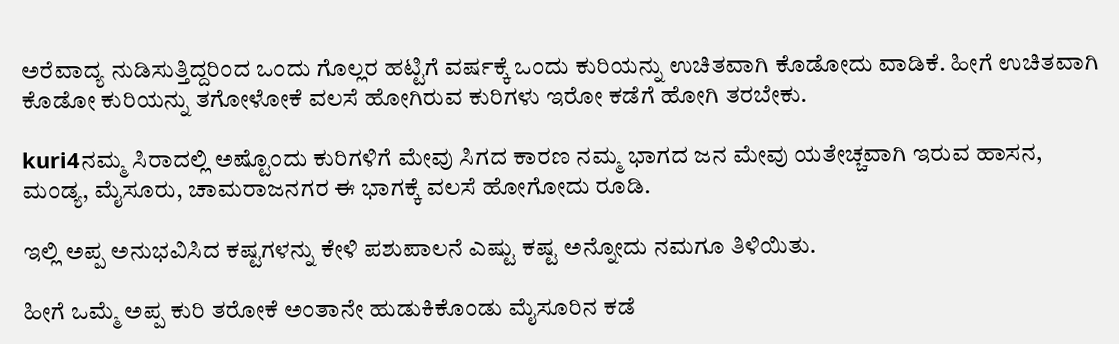ಅರೆವಾದ್ಯ ನುಡಿಸುತ್ತಿದ್ದರಿಂದ ಒಂದು ಗೊಲ್ಲರ ಹಟ್ಟಿಗೆ ವರ್ಷಕ್ಕೆ ಒಂದು ಕುರಿಯನ್ನು ಉಚಿತವಾಗಿ ಕೊಡೋದು ವಾಡಿಕೆ. ಹೀಗೆ ಉಚಿತವಾಗಿ ಕೊಡೋ ಕುರಿಯನ್ನು ತಗೋಳೋಕೆ ವಲಸೆ ಹೋಗಿರುವ ಕುರಿಗಳು ಇರೋ ಕಡೆಗೆ ಹೋಗಿ ತರಬೇಕು.

kuri4ನಮ್ಮ ಸಿರಾದಲ್ಲಿ ಅಷ್ಟೊಂದು ಕುರಿಗಳಿಗೆ ಮೇವು ಸಿಗದ ಕಾರಣ ನಮ್ಮ ಭಾಗದ ಜನ ಮೇವು ಯತೇಚ್ಚವಾಗಿ ಇರುವ ಹಾಸನ, ಮಂಡ್ಯ, ಮೈಸೂರು, ಚಾಮರಾಜನಗರ ಈ ಭಾಗಕ್ಕೆ ವಲಸೆ ಹೋಗೋದು ರೂಡಿ.

ಇಲ್ಲಿ ಅಪ್ಪ ಅನುಭವಿಸಿದ ಕಷ್ಟಗಳನ್ನು ಕೇಳಿ ಪಶುಪಾಲನೆ ಎಷ್ಟು ಕಷ್ಟ ಅನ್ನೋದು ನಮಗೂ ತಿಳಿಯಿತು.

ಹೀಗೆ ಒಮ್ಮೆ ಅಪ್ಪ ಕುರಿ ತರೋಕೆ ಅಂತಾನೇ ಹುಡುಕಿಕೊಂಡು ಮೈಸೂರಿನ ಕಡೆ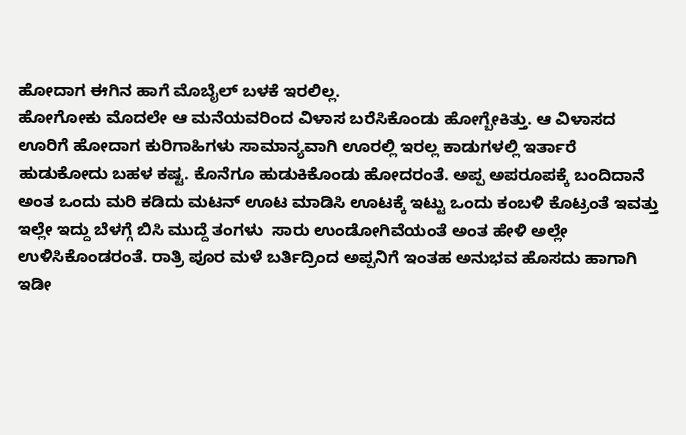ಹೋದಾಗ ಈಗಿನ ಹಾಗೆ ಮೊಬೈಲ್ ಬಳಕೆ ಇರಲಿಲ್ಲ.
ಹೋಗೋಕು ಮೊದಲೇ ಆ ಮನೆಯವರಿಂದ ವಿಳಾಸ ಬರೆಸಿಕೊಂಡು ಹೋಗ್ಬೇಕಿತ್ತು. ಆ ವಿಳಾಸದ ಊರಿಗೆ ಹೋದಾಗ ಕುರಿಗಾಹಿಗಳು ಸಾಮಾನ್ಯವಾಗಿ ಊರಲ್ಲಿ ಇರಲ್ಲ ಕಾಡುಗಳಲ್ಲಿ ಇರ್ತಾರೆ ಹುಡುಕೋದು ಬಹಳ ಕಷ್ಟ. ಕೊನೆಗೂ ಹುಡುಕಿಕೊಂಡು ಹೋದರಂತೆ. ಅಪ್ಪ ಅಪರೂಪಕ್ಕೆ ಬಂದಿದಾನೆ ಅಂತ ಒಂದು ಮರಿ ಕಡಿದು ಮಟನ್ ಊಟ ಮಾಡಿಸಿ ಊಟಕ್ಕೆ ಇಟ್ಟು ಒಂದು ಕಂಬಳಿ ಕೊಟ್ರಂತೆ ಇವತ್ತು ಇಲ್ಲೇ ಇದ್ದು ಬೆಳಗ್ಗೆ ಬಿಸಿ ಮುದ್ದೆ ತಂಗಳು  ಸಾರು ಉಂಡೋಗಿವೆಯಂತೆ ಅಂತ ಹೇಳಿ ಅಲ್ಲೇ ಉಳಿಸಿಕೊಂಡರಂತೆ. ರಾತ್ರಿ ಪೂರ ಮಳೆ ಬರ್ತಿದ್ರಿಂದ ಅಪ್ಪನಿಗೆ ಇಂತಹ ಅನುಭವ ಹೊಸದು ಹಾಗಾಗಿ ಇಡೀ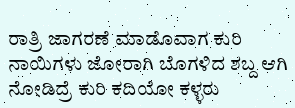ರಾತ್ರಿ ಜಾಗರಣೆ ಮಾಡೊವಾಗ ಕುರಿ ನಾಯಿಗಳು ಜೋರಾಗಿ ಬೊಗಳಿದ ಶಬ್ದ ಆಗಿ ನೋಡಿದ್ರೆ ಕುರಿ ಕದಿಯೋ ಕಳ್ಳರು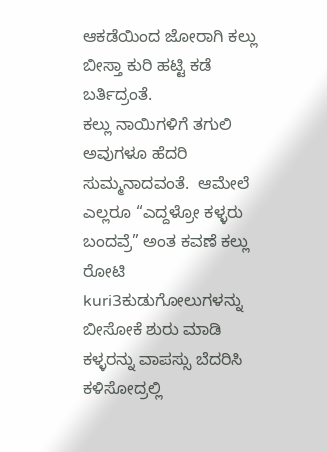ಆಕಡೆಯಿಂದ ಜೋರಾಗಿ ಕಲ್ಲು ಬೀಸ್ತಾ ಕುರಿ ಹಟ್ಟಿ ಕಡೆ ಬರ್ತಿದ್ರಂತೆ.
ಕಲ್ಲು ನಾಯಿಗಳಿಗೆ ತಗುಲಿ ಅವುಗಳೂ ಹೆದರಿ ಸುಮ್ಮನಾದವಂತೆ.  ಆಮೇಲೆ ಎಲ್ಲರೂ “ಎದ್ದಳ್ರೋ ಕಳ್ಳರು ಬಂದವ್ರೆ” ಅಂತ ಕವಣೆ ಕಲ್ಲು ರೋಟಿ kuri3ಕುಡುಗೋಲುಗಳನ್ನು ಬೀಸೋಕೆ ಶುರು ಮಾಡಿ ಕಳ್ಳರನ್ನು ವಾಪಸ್ಸು ಬೆದರಿಸಿ ಕಳಿಸೋದ್ರಲ್ಲಿ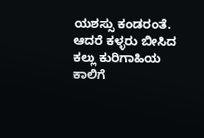ಯಶಸ್ಸು ಕಂಡರಂತೆ.  ಆದರೆ ಕಳ್ಳರು ಬೀಸಿದ ಕಲ್ಲು ಕುರಿಗಾಹಿಯ ಕಾಲಿಗೆ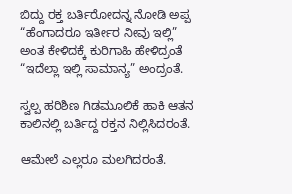ಬಿದ್ದು ರಕ್ತ ಬರ್ತಿರೋದನ್ನ ನೋಡಿ ಅಪ್ಪ “ಹೆಂಗಾದರೂ ಇರ್ತೀರ ನೀವು ಇಲ್ಲಿ” ಅಂತ ಕೇಳಿದಕ್ಕೆ ಕುರಿಗಾಹಿ ಹೇಳಿದ್ರಂತೆ “ಇದೆಲ್ಲಾ ಇಲ್ಲಿ ಸಾಮಾನ್ಯ” ಅಂದ್ರಂತೆ.

ಸ್ವಲ್ಪ ಹರಿಶಿಣ ಗಿಡಮೂಲಿಕೆ ಹಾಕಿ ಆತನ ಕಾಲಿನಲ್ಲಿ ಬರ್ತಿದ್ದ ರಕ್ತನ ನಿಲ್ಲಿಸಿದರಂತೆ.

ಆಮೇಲೆ ಎಲ್ಲರೂ ಮಲಗಿದರಂತೆ.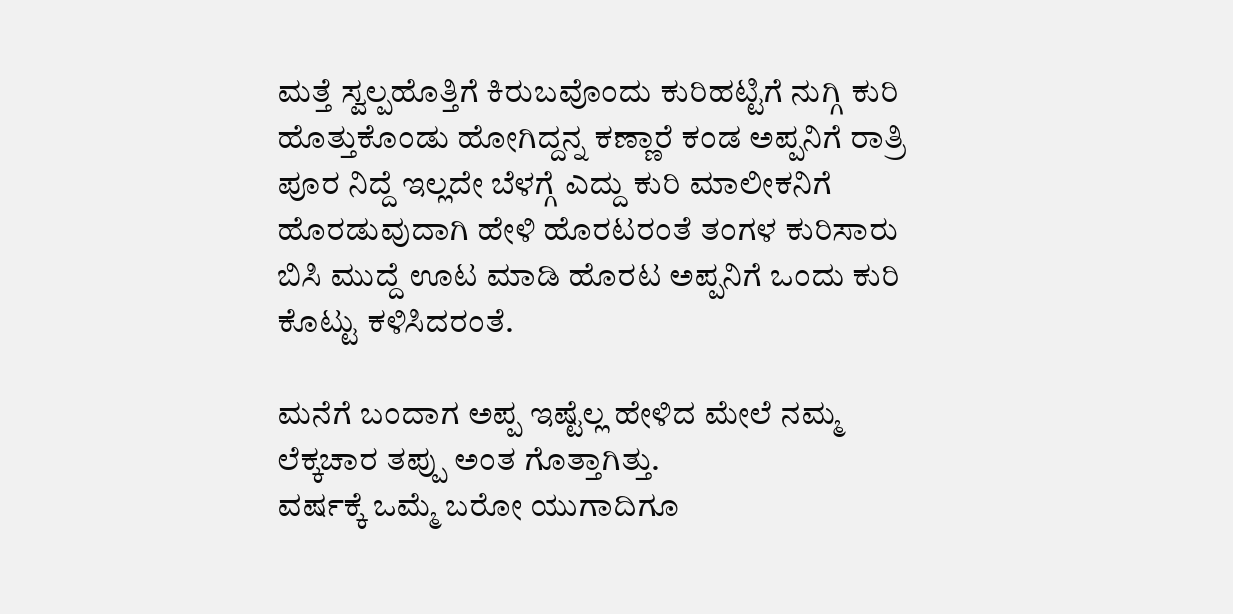ಮತ್ತೆ ಸ್ವಲ್ಪಹೊತ್ತಿಗೆ ಕಿರುಬವೊಂದು ಕುರಿಹಟ್ಟಿಗೆ ನುಗ್ಗಿ ಕುರಿ ಹೊತ್ತುಕೊಂಡು ಹೋಗಿದ್ದನ್ನ ಕಣ್ಣಾರೆ ಕಂಡ ಅಪ್ಪನಿಗೆ ರಾತ್ರಿ ಪೂರ ನಿದ್ದೆ ಇಲ್ಲದೇ ಬೆಳಗ್ಗೆ ಎದ್ದು ಕುರಿ ಮಾಲೀಕನಿಗೆ ಹೊರಡುವುದಾಗಿ ಹೇಳಿ ಹೊರಟರಂತೆ ತಂಗಳ ಕುರಿಸಾರು ಬಿಸಿ ಮುದ್ದೆ ಊಟ ಮಾಡಿ ಹೊರಟ ಅಪ್ಪನಿಗೆ ಒಂದು ಕುರಿ ಕೊಟ್ಟು ಕಳಿಸಿದರಂತೆ.

ಮನೆಗೆ ಬಂದಾಗ ಅಪ್ಪ ಇಷ್ಟೆಲ್ಲ ಹೇಳಿದ ಮೇಲೆ ನಮ್ಮ ಲೆಕ್ಕಚಾರ ತಪ್ಪು ಅಂತ ಗೊತ್ತಾಗಿತ್ತು.
ವರ್ಷಕ್ಕೆ ಒಮ್ಮೆ ಬರೋ ಯುಗಾದಿಗೂ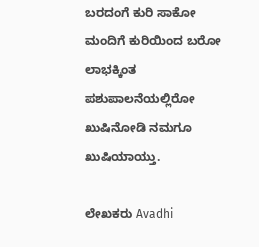ಬರದಂಗೆ ಕುರಿ ಸಾಕೋ ಮಂದಿಗೆ ಕುರಿಯಿಂದ ಬರೋ ಲಾಭಕ್ಕಿಂತ ಪಶುಪಾಲನೆಯಲ್ಲಿರೋ ಖುಷಿನೋಡಿ ನಮಗೂ ಖುಷಿಯಾಯ್ತು.

ಲೇಖಕರು Avadhi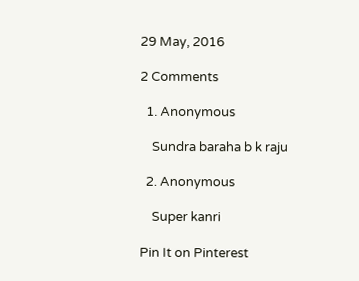29 May, 2016

2 Comments

  1. Anonymous

    Sundra baraha b k raju

  2. Anonymous

    Super kanri

Pin It on Pinterest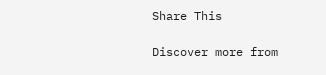Share This

Discover more from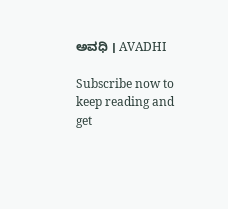ಅವಧಿ । AVADHI

Subscribe now to keep reading and get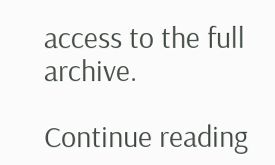access to the full archive.

Continue reading